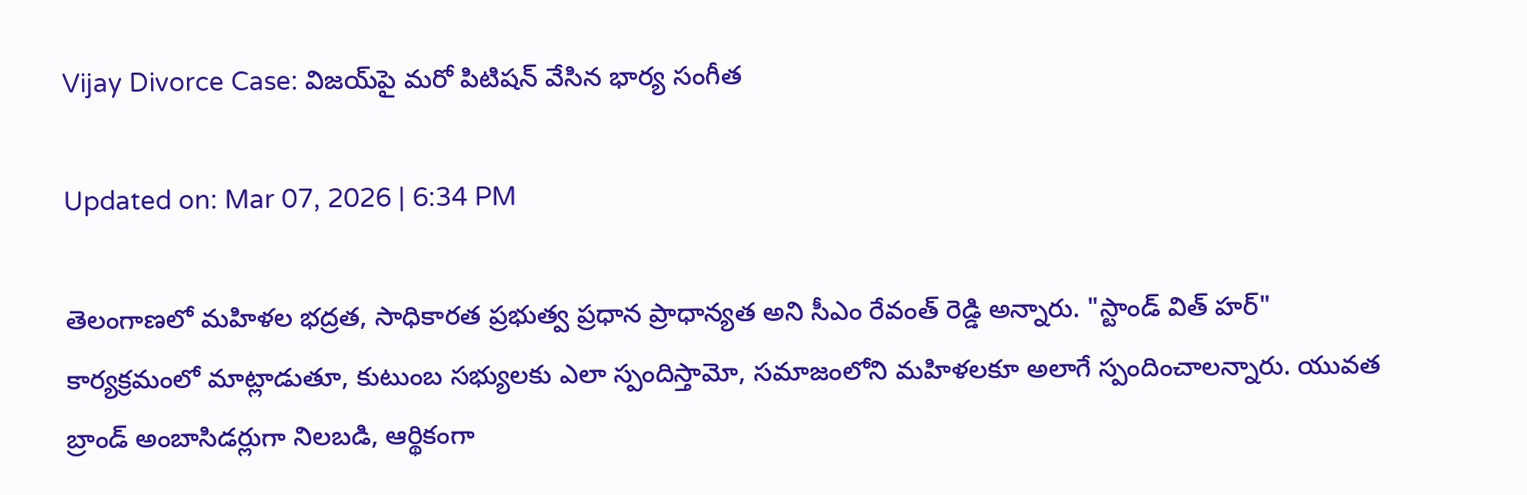Vijay Divorce Case: విజయ్‌పై మరో పిటిషన్‌ వేసిన భార్య సంగీత

Updated on: Mar 07, 2026 | 6:34 PM

తెలంగాణలో మహిళల భద్రత, సాధికారత ప్రభుత్వ ప్రధాన ప్రాధాన్యత అని సీఎం రేవంత్ రెడ్డి అన్నారు. "స్టాండ్ విత్ హర్" కార్యక్రమంలో మాట్లాడుతూ, కుటుంబ సభ్యులకు ఎలా స్పందిస్తామో, సమాజంలోని మహిళలకూ అలాగే స్పందించాలన్నారు. యువత బ్రాండ్ అంబాసిడర్లుగా నిలబడి, ఆర్థికంగా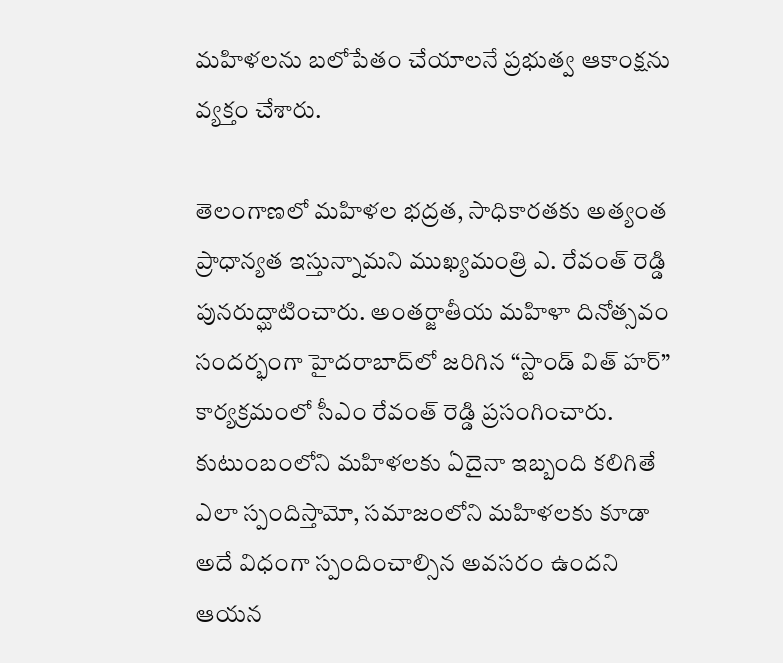మహిళలను బలోపేతం చేయాలనే ప్రభుత్వ ఆకాంక్షను వ్యక్తం చేశారు.

తెలంగాణలో మహిళల భద్రత, సాధికారతకు అత్యంత ప్రాధాన్యత ఇస్తున్నామని ముఖ్యమంత్రి ఎ. రేవంత్ రెడ్డి పునరుద్ఘాటించారు. అంతర్జాతీయ మహిళా దినోత్సవం సందర్భంగా హైదరాబాద్‌లో జరిగిన “స్టాండ్ విత్ హర్” కార్యక్రమంలో సీఎం రేవంత్ రెడ్డి ప్రసంగించారు. కుటుంబంలోని మహిళలకు ఏదైనా ఇబ్బంది కలిగితే ఎలా స్పందిస్తామో, సమాజంలోని మహిళలకు కూడా అదే విధంగా స్పందించాల్సిన అవసరం ఉందని ఆయన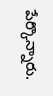పేర్కొన్నారు.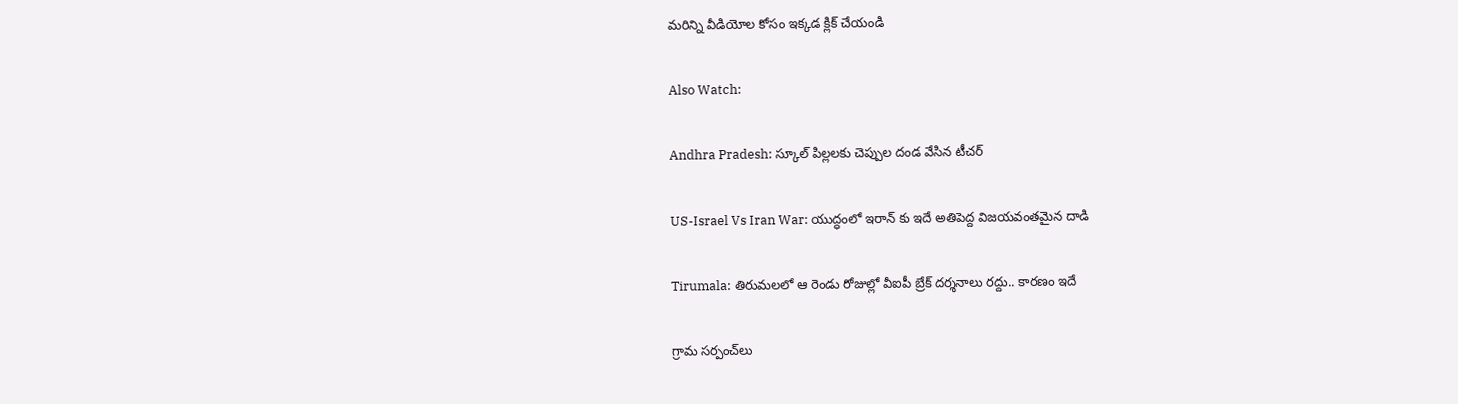మరిన్ని వీడియోల కోసం ఇక్కడ క్లిక్ చేయండి

Also Watch:

Andhra Pradesh: స్కూల్ పిల్లలకు చెప్పుల దండ వేసిన టీచర్

US-Israel Vs Iran War: యుద్ధంలో ఇరాన్ కు ఇదే అతిపెద్ద విజయవంతమైన దాడి

Tirumala: తిరుమలలో ఆ రెండు రోజుల్లో వీఐపీ బ్రేక్‌ దర్శనాలు రద్దు.. కారణం ఇదే

గ్రామ సర్పంచ్‌లు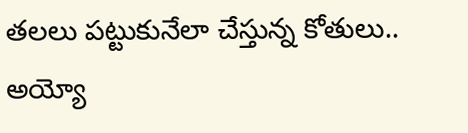తలలు పట్టుకునేలా చేస్తున్న కోతులు.. అయ్యో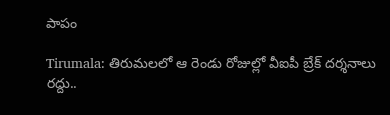పాపం

Tirumala: తిరుమలలో ఆ రెండు రోజుల్లో వీఐపీ బ్రేక్‌ దర్శనాలు రద్దు..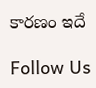కారణం ఇదే

Follow Us